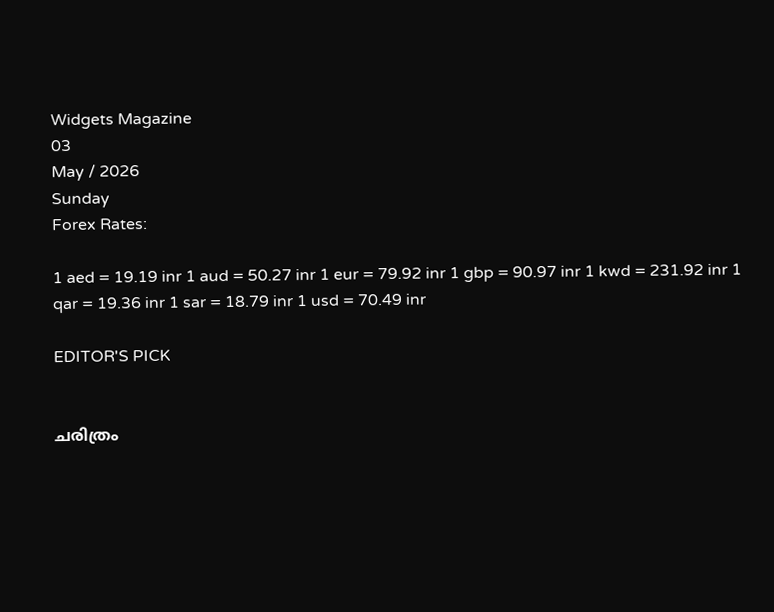Widgets Magazine
03
May / 2026
Sunday
Forex Rates:

1 aed = 19.19 inr 1 aud = 50.27 inr 1 eur = 79.92 inr 1 gbp = 90.97 inr 1 kwd = 231.92 inr 1 qar = 19.36 inr 1 sar = 18.79 inr 1 usd = 70.49 inr

EDITOR'S PICK


ചരിത്രം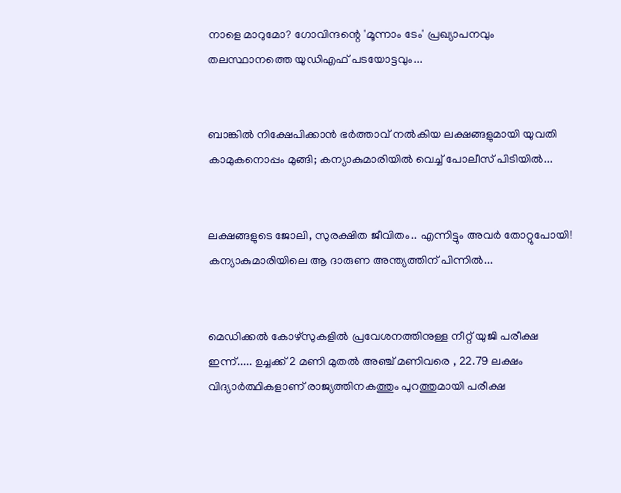നാളെ മാറുമോ? ഗോവിന്ദന്റെ 'മൂന്നാം ടേം' പ്രഖ്യാപനവും തലസ്ഥാനത്തെ യുഡിഎഫ് പടയോട്ടവും...


ബാങ്കിൽ നിക്ഷേപിക്കാൻ ഭർത്താവ് നൽകിയ ലക്ഷങ്ങളുമായി യുവതി കാമുകനൊപ്പം മുങ്ങി; കന്യാകുമാരിയിൽ വെച്ച് പോലീസ് പിടിയിൽ...


ലക്ഷങ്ങളുടെ ജോലി, സുരക്ഷിത ജീവിതം.. എന്നിട്ടും അവർ തോറ്റുപോയി! കന്യാകുമാരിയിലെ ആ ദാരുണ അന്ത്യത്തിന് പിന്നിൽ...


മെഡിക്കല്‍ കോഴ്‌സുകളില്‍ പ്രവേശനത്തിനുള്ള നീറ്റ് യുജി പരീക്ഷ ഇന്ന്..... ഉച്ചക്ക് 2 മണി മുതല്‍ അഞ്ച് മണിവരെ , 22.79 ലക്ഷം വിദ്യാര്‍ത്ഥികളാണ് രാജ്യത്തിനകത്തും പുറത്തുമായി പരീക്ഷ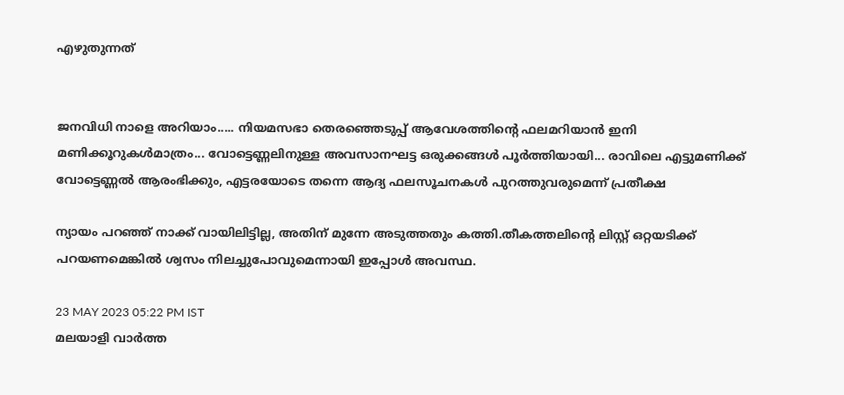എഴുതുന്നത്


ജനവിധി നാളെ അറിയാം..... നിയമസഭാ തെരഞ്ഞെടുപ്പ്‌ ആവേശത്തിന്റെ ഫലമറിയാൻ ഇനി മണിക്കൂറുകൾമാത്രം... വോട്ടെണ്ണലിനുള്ള അവസാനഘട്ട ഒരുക്കങ്ങൾ പൂർത്തിയായി... രാവിലെ എട്ടുമണിക്ക് വോട്ടെണ്ണൽ ആരംഭിക്കും, എട്ടരയോടെ തന്നെ ആദ്യ ഫലസൂചനകൾ പുറത്തുവരുമെന്ന് പ്രതീക്ഷ

ന്യായം പറഞ്ഞ് നാക്ക് വായിലിട്ടില്ല, അതിന് മുന്നേ അടുത്തതും കത്തി.തീകത്തലിന്റെ ലിസ്റ്റ് ഒറ്റയടിക്ക് പറയണമെങ്കിൽ ശ്വസം നിലച്ചുപോവുമെന്നായി ഇപ്പോൾ അവസ്ഥ.

23 MAY 2023 05:22 PM IST
മലയാളി വാര്‍ത്ത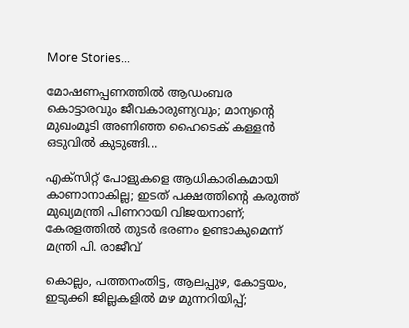More Stories...

മോഷണപ്പണത്തിൽ ആഡംബര കൊട്ടാരവും ജീവകാരുണ്യവും; മാന്യന്റെ മുഖംമൂടി അണിഞ്ഞ ഹൈടെക് കള്ളൻ ഒടുവിൽ കുടുങ്ങി...

എക്സിറ്റ് പോളുകളെ ആധികാരികമായി കാണാനാകില്ല; ഇടത് പക്ഷത്തിൻ്റെ കരുത്ത് മുഖ്യമന്ത്രി പിണറായി വിജയനാണ്; കേരളത്തിൽ തുടർ ഭരണം ഉണ്ടാകുമെന്ന് മന്ത്രി പി. രാജീവ്

കൊല്ലം, പത്തനംതിട്ട, ആലപ്പുഴ, കോട്ടയം, ഇടുക്കി ജില്ലകളിൽ മഴ മുന്നറിയിപ്പ്;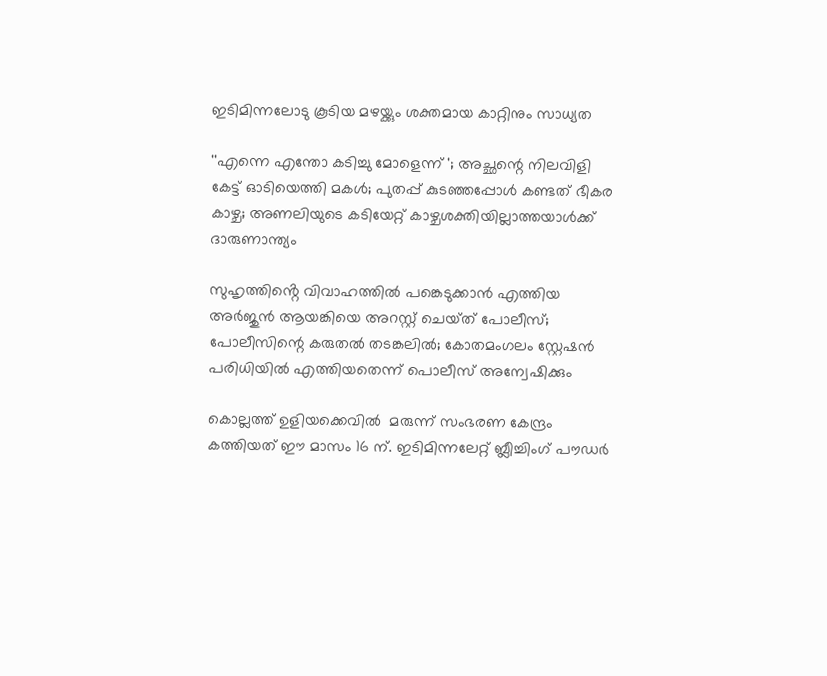ഇടിമിന്നലോടു കൂടിയ മഴയ്ക്കും ശക്തമായ കാറ്റിനും സാധ്യത

''എന്നെ എന്തോ കടിച്ചു മോളെന്ന് '; അച്ഛന്റെ നിലവിളി കേട്ട് ഓടിയെത്തി മകൾ; പുതപ്പ് കുടഞ്ഞപ്പോൾ കണ്ടത് ഭീകര കാഴ്ച; അണലിയുടെ കടിയേറ്റ് കാഴ്ചശക്തിയില്ലാത്തയാൾക്ക് ദാരുണാന്ത്യം

സുഹൃത്തിൻ്റെ വിവാഹത്തിൽ പങ്കെടുക്കാൻ എത്തിയ അർജുൻ ആയങ്കിയെ അറസ്റ്റ് ചെയ്‌ത് പോലീസ്; പോലീസിന്റെ കരുതൽ തടങ്കലിൽ; കോതമംഗലം സ്റ്റേഷൻ പരിധിയിൽ എത്തിയതെന്ന് പൊലീസ് അന്വേഷിക്കും

കൊല്ലത്ത് ഉളിയക്കെവിൽ  മരുന്ന് സംഭരണ കേന്ദ്രം കത്തിയത് ഈ മാസം 16 ന്. ഇടിമിന്നലേറ്റ് ബ്ലീച്ചിംഗ് പൗഡർ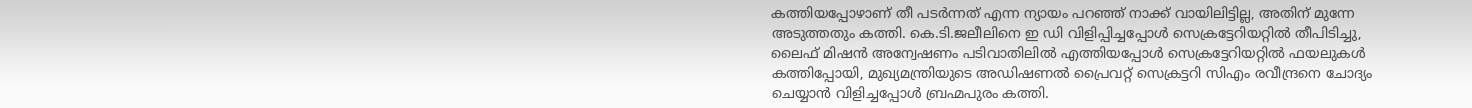കത്തിയപ്പോഴാണ് തീ പടർന്നത് എന്ന ന്യായം പറഞ്ഞ് നാക്ക് വായിലിട്ടില്ല, അതിന് മുന്നേ അടുത്തതും കത്തി. കെ.ടി.ജലീലിനെ ഇ ഡി വിളിപ്പിച്ചപ്പോൾ സെക്രട്ടേറിയറ്റിൽ തീപിടിച്ചു, ലൈഫ് മിഷൻ അന്വേഷണം പടിവാതിലിൽ എത്തിയപ്പോൾ സെക്രട്ടേറിയറ്റിൽ ഫയലുകൾ കത്തിപ്പോയി, മുഖ്യമന്ത്രിയുടെ അഡിഷണൽ പ്രൈവറ്റ് സെക്രട്ടറി സിഎം രവീന്ദ്രനെ ചോദ്യം ചെയ്യാൻ വിളിച്ചപ്പോൾ ബ്രഹ്മപുരം കത്തി.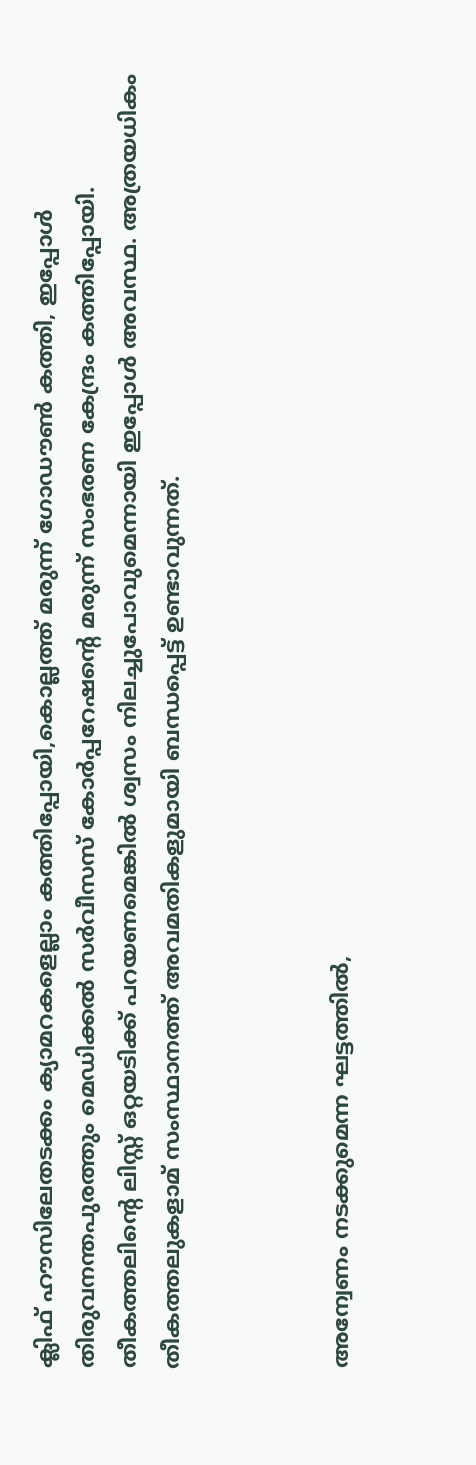ക്ലിഫ് ഹൗസിലേതടക്കം ക്യാമറകളെല്ലാം കത്തിപ്പോയി,കൊല്ലത്ത് മരുന്ന് ഗോഡൗൺ കത്തി, ഇപ്പോൾ തിരുവനന്തപുരത്തും മെഡിക്കൽ സർവീസസ് കോർപ്പറേഷന്‍റെ മരുന്ന് സംഭരണ കേന്ദ്രം കത്തിപ്പോയി. തീകത്തലിന്റെ ലിസ്റ്റ് ഒറ്റയടിക്ക് പറയണമെങ്കിൽ ശ്വസം നിലച്ചുപോവുമെന്നായി ഇപ്പോൾ അവസ്ഥ. അത്രയധികം തീകത്തലുകളാമ് സംസ്ഥാനത്ത് അവമതികളുമായി ബന്ധപ്പെട്ട് ഉണ്ടാവുന്നത്.



അന്വേണം നടക്കുമെന്ന ഘട്ടത്തിൽ,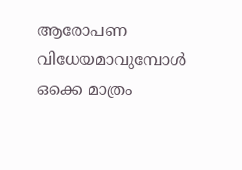ആരോപണ വിധേയമാവുമ്പോൾ ഒക്കെ മാത്രം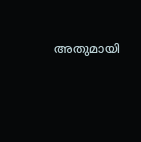അതുമായി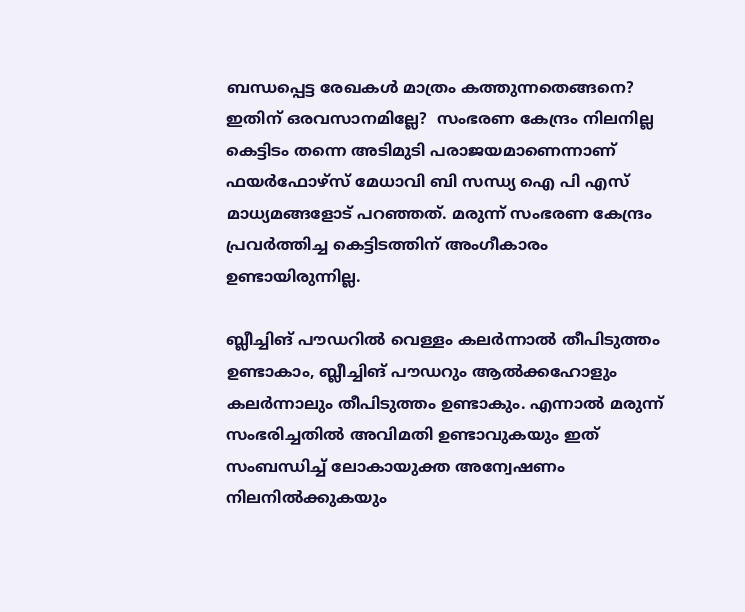ബന്ധപ്പെട്ട രേഖകൾ മാത്രം കത്തുന്നതെങ്ങനെ? ഇതിന് ഒരവസാനമില്ലേ?  സംഭരണ കേന്ദ്രം നിലനില്ല കെട്ടിടം തന്നെ അടിമുടി പരാജയമാണെന്നാണ് ഫയർഫോഴ്സ് മേധാവി ബി സന്ധ്യ ഐ പി എസ് മാധ്യമങ്ങളോട് പറഞ്ഞത്. മരുന്ന് സംഭരണ കേന്ദ്രം പ്രവർത്തിച്ച കെട്ടിടത്തിന് അംഗീകാരം ഉണ്ടായിരുന്നില്ല.

ബ്ലീച്ചിങ് പൗഡറിൽ വെള്ളം കലർന്നാൽ തീപിടുത്തം ഉണ്ടാകാം, ബ്ലീച്ചിങ് പൗഡറും ആൽക്കഹോളും കലർന്നാലും തീപിടുത്തം ഉണ്ടാകും. എന്നാൽ മരുന്ന് സംഭരിച്ചതിൽ അവിമതി ഉണ്ടാവുകയും ഇത് സംബന്ധിച്ച് ലോകായുക്ത അന്വേഷണം നിലനിൽക്കുകയും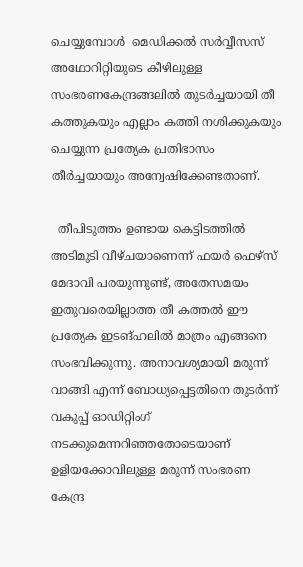ചെയ്യുമ്പോൾ  മെഡിക്കൽ സർവ്വീസസ് അഥോറിറ്റിയുടെ കീഴിലുള്ള സംഭരണകേന്ദ്രങ്ങലിൽ തുടർച്ചയായി തീ കത്തുകയും എല്ലാം കത്തി നശിക്കുകയും ചെയ്യുന്ന പ്രത്യേക പ്രതിഭാസം തീർച്ചയായും അന്വേഷിക്കേണ്ടതാണ്.

  തീപിടുത്തം ഉണ്ടായ കെട്ടിടത്തിൽ അടിമുടി വീഴ്ചയാണെന്ന് ഫയർ ഫെഴ്സ് മേദാവി പരയുന്നുണ്ട്, അതേസമയം ഇതുവരെയില്ലാത്ത തീ കത്തൽ ഈ പ്രത്യേക ഇടങ്ഹലിൽ മാത്രം എങ്ങനെ സംഭവിക്കുന്നു. അനാവശ്യമായി മരുന്ന് വാങ്ങി എന്ന് ബോധ്യപ്പെട്ടതിനെ തുടർന്ന്  വകുപ്പ് ഓഡിറ്റിംഗ് നടക്കുമെന്നറിഞ്ഞതോടെയാണ് ഉളിയക്കോവിലുള്ള മരുന്ന് സംഭരണ കേന്ദ്ര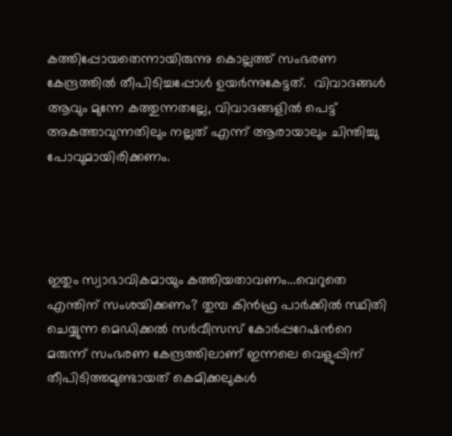കത്തിപ്പോയതെന്നായിരുന്നു കൊല്ലത്ത് സംഭരണ കേന്ദ്രത്തിൽ തീപിടിച്ചപ്പോൾ ഉയർന്നുകേട്ടത്.  വിവാദങ്ങൾ ആവും മുന്നേ കത്തുന്നതല്ലേ, വിവാദങ്ങളിൽ പെട്ട് അകത്താവുന്നതിലും നല്ലത് എന്ന് ആരായാലും ചിന്തിച്ചു പോവുമായിരിക്കണം.




ഇതും സ്വാഭാവികമായും കത്തിയതാവണം...വെറുതെ എന്തിന് സംശയിക്കണം? തുമ്പ കിൻഫ്ര പാർക്കിൽ സ്ഥിതി ചെയ്യുന്ന മെഡിക്കൽ സർവീസസ് കോർപ്പറേഷന്‍റെ മരുന്ന് സംഭരണ കേന്ദ്രത്തിലാണ് ഇന്നലെ വെളുപ്പിന് തീപിടിത്തമുണ്ടായത് കെമിക്കലുകൾ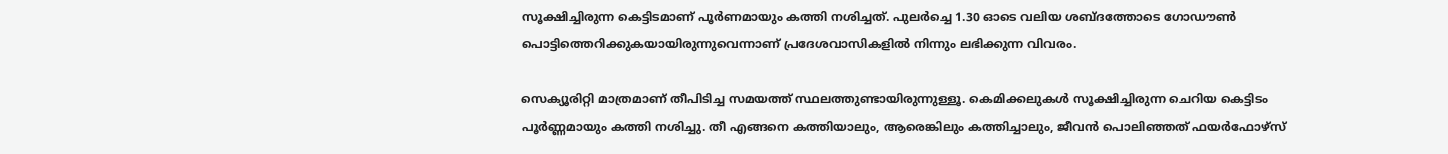സൂക്ഷിച്ചിരുന്ന കെട്ടിടമാണ് പൂർണമായും കത്തി നശിച്ചത്. പുലർച്ചെ 1.30 ഓടെ വലിയ ശബ്ദത്തോടെ ഗോഡൗൺ പൊട്ടിത്തെറിക്കുകയായിരുന്നുവെന്നാണ് പ്രദേശവാസികളിൽ നിന്നും ലഭിക്കുന്ന വിവരം.

സെക്യൂരിറ്റി മാത്രമാണ് തീപിടിച്ച സമയത്ത് സ്ഥലത്തുണ്ടായിരുന്നുള്ളൂ. കെമിക്കലുകൾ സൂക്ഷിച്ചിരുന്ന ചെറിയ കെട്ടിടം പൂർണ്ണമായും കത്തി നശിച്ചു. തീ എങ്ങനെ കത്തിയാലും, ആരെങ്കിലും കത്തിച്ചാലും, ജീവൻ പൊലിഞ്ഞത് ഫയർഫോഴ്സ്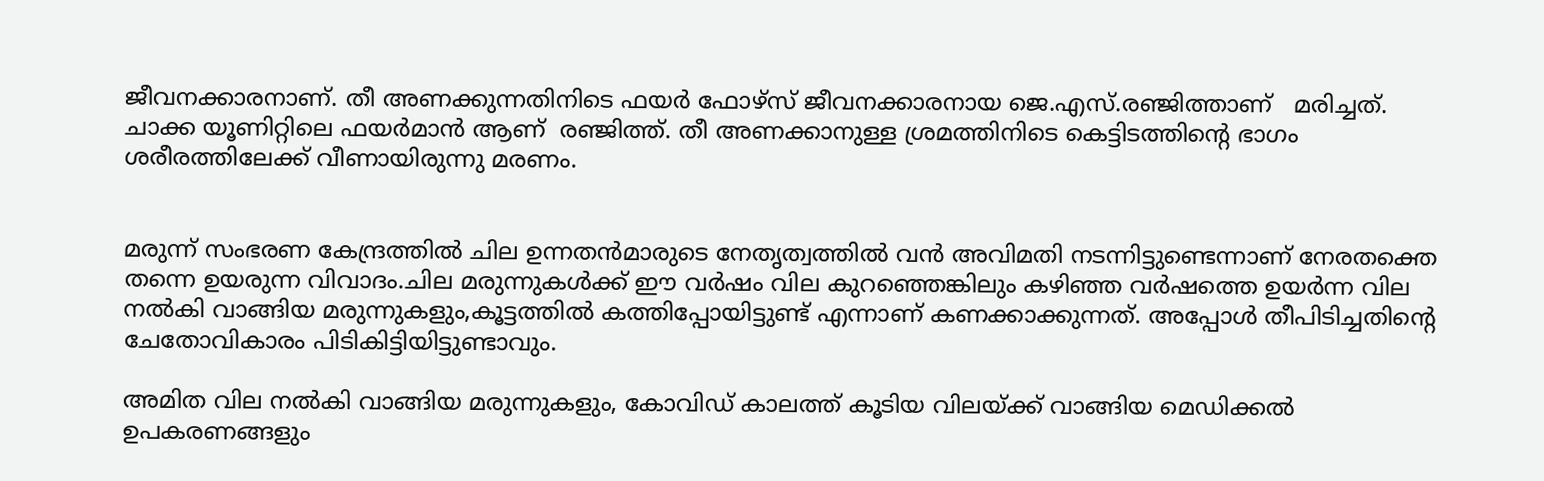ജീവനക്കാരനാണ്. തീ അണക്കുന്നതിനിടെ ഫയർ ഫോഴ്സ് ജീവനക്കാരനായ ജെ.എസ്.രഞ്ജിത്താണ്   മരിച്ചത്. ചാക്ക യൂണിറ്റിലെ ഫയർമാൻ ആണ്  രഞ്ജിത്ത്. തീ അണക്കാനുള്ള ശ്രമത്തിനിടെ കെട്ടിടത്തിന്റെ ഭാഗം ശരീരത്തിലേക്ക് വീണായിരുന്നു മരണം.


മരുന്ന് സംഭരണ കേന്ദ്രത്തിൽ ചില ഉന്നതൻമാരുടെ നേതൃത്വത്തിൽ വൻ അവിമതി നടന്നിട്ടുണ്ടെന്നാണ് നേരതക്തെ തന്നെ ഉയരുന്ന വിവാദം.ചില മരുന്നുകൾക്ക് ഈ വർഷം വില കുറഞ്ഞെങ്കിലും കഴിഞ്ഞ വർഷത്തെ ഉയർന്ന വില നൽകി വാങ്ങിയ മരുന്നുകളും,കൂട്ടത്തിൽ കത്തിപ്പോയിട്ടുണ്ട് എന്നാണ് കണക്കാക്കുന്നത്. അപ്പോൾ തീപിടിച്ചതിന്റെ ചേതോവികാരം പിടികിട്ടിയിട്ടുണ്ടാവും.

അമിത വില നൽകി വാങ്ങിയ മരുന്നുകളും, കോവിഡ് കാലത്ത് കൂടിയ വിലയ്ക്ക് വാങ്ങിയ മെഡിക്കൽ ഉപകരണങ്ങളും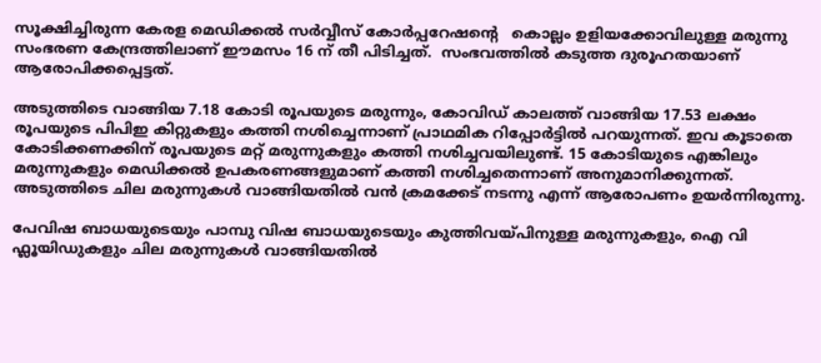സൂക്ഷിച്ചിരുന്ന കേരള മെഡിക്കൽ സർവ്വീസ് കോർപ്പറേഷന്റെ   കൊല്ലം ഉളിയക്കോവിലുള്ള മരുന്നു സംഭരണ കേന്ദ്രത്തിലാണ് ഈമസം 16 ന് തീ പിടിച്ചത്.  സംഭവത്തിൽ കടുത്ത ദുരൂഹതയാണ് ആരോപിക്കപ്പെട്ടത്.

അടുത്തിടെ വാങ്ങിയ 7.18 കോടി രൂപയുടെ മരുന്നും, കോവിഡ് കാലത്ത് വാങ്ങിയ 17.53 ലക്ഷം രൂപയുടെ പിപിഇ കിറ്റുകളും കത്തി നശിച്ചെന്നാണ് പ്രാഥമിക റിപ്പോർട്ടിൽ പറയുന്നത്. ഇവ കൂടാതെ കോടിക്കണക്കിന് രൂപയുടെ മറ്റ് മരുന്നുകളും കത്തി നശിച്ചവയിലുണ്ട്. 15 കോടിയുടെ എങ്കിലും മരുന്നുകളും മെഡിക്കൽ ഉപകരണങ്ങളുമാണ് കത്തി നശിച്ചതെന്നാണ് അനുമാനിക്കുന്നത്. അടുത്തിടെ ചില മരുന്നുകൾ വാങ്ങിയതിൽ വൻ ക്രമക്കേട് നടന്നു എന്ന് ആരോപണം ഉയർന്നിരുന്നു.

പേവിഷ ബാധയുടെയും പാമ്പു വിഷ ബാധയുടെയും കുത്തിവയ്പിനുള്ള മരുന്നുകളും, ഐ വി ഫ്ലൂയിഡുകളും ചില മരുന്നുകൾ വാങ്ങിയതിൽ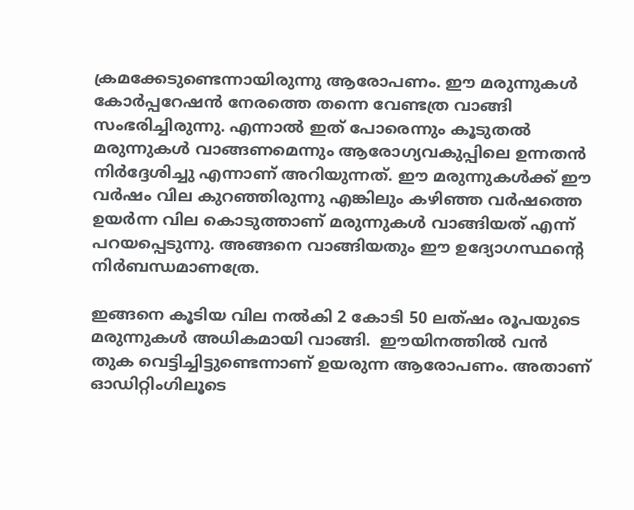ക്രമക്കേടുണ്ടെന്നായിരുന്നു ആരോപണം. ഈ മരുന്നുകൾ കോർപ്പറേഷൻ നേരത്തെ തന്നെ വേണ്ടത്ര വാങ്ങി സംഭരിച്ചിരുന്നു. എന്നാൽ ഇത് പോരെന്നും കൂടുതൽ മരുന്നുകൾ വാങ്ങണമെന്നും ആരോഗ്യവകുപ്പിലെ ഉന്നതൻ നിർദ്ദേശിച്ചു എന്നാണ് അറിയുന്നത്. ഈ മരുന്നുകൾക്ക് ഈ വർഷം വില കുറഞ്ഞിരുന്നു എങ്കിലും കഴിഞ്ഞ വർഷത്തെ ഉയർന്ന വില കൊടുത്താണ് മരുന്നുകൾ വാങ്ങിയത് എന്ന് പറയപ്പെടുന്നു. അങ്ങനെ വാങ്ങിയതും ഈ ഉദ്യോഗസ്ഥന്റെ നിർബന്ധമാണത്രേ.

ഇങ്ങനെ കൂടിയ വില നൽകി 2 കോടി 50 ലത്ഷം രൂപയുടെ മരുന്നുകൾ അധികമായി വാങ്ങി.  ഈയിനത്തിൽ വൻ തുക വെട്ടിച്ചിട്ടുണ്ടെന്നാണ് ഉയരുന്ന ആരോപണം. അതാണ് ഓഡിറ്റിംഗിലൂടെ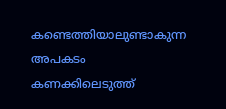കണ്ടെത്തിയാലുണ്ടാകുന്ന അപകടം കണക്കിലെടുത്ത്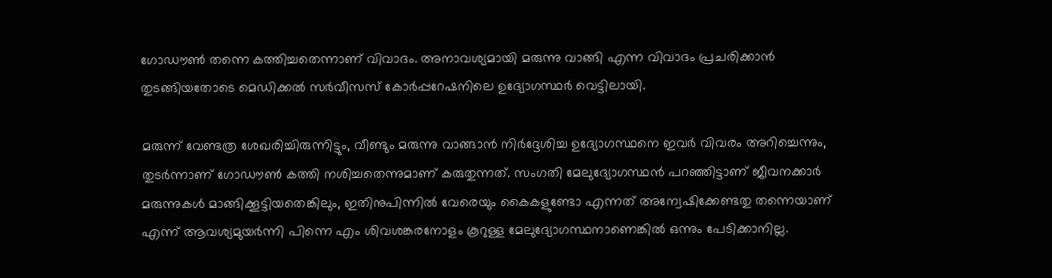ഗോഡൗൺ തന്നെ കത്തിച്ചതെന്നാണ് വിവാദം. അനാവശ്യമായി മരുന്നു വാങ്ങി എന്ന വിവാദം പ്രചരിക്കാൻ തുടങ്ങിയതോടെ മെഡിക്കൽ സർവീസസ് കോർപ്പറേഷനിലെ ഉദ്യോഗസ്ഥർ വെട്ടിലായി.

മരുന്ന് വേണ്ടത്ര ശേഖരിച്ചിരുന്നിട്ടും, വീണ്ടും മരുന്നു വാങ്ങാൻ നിർദ്ദേശിച്ച ഉദ്യോഗസ്ഥനെ ഇവർ വിവരം അറിച്ചെന്നും, തുടർന്നാണ് ഗോഡൗൺ കത്തി നശിച്ചതെന്നുമാണ് കരുതുന്നത്. സംഗതി മേലുദ്യോഗസ്ഥൻ പറഞ്ഞിട്ടാണ് ജീവനക്കാർ മരുന്നുകൾ മാങ്ങിക്കൂട്ടിയതെങ്കിലും, ഇതിനുപിന്നിൽ വേരെയും കൈകളുണ്ടോ എന്നത് അന്വേഷിക്കേണ്ടതു തന്നെയാണ് എന്ന് ആവശ്യമുയർന്നി പിന്നെ എം ശിവശങ്കരനോളം കൂറുള്ള മേലുദ്യോഗസ്ഥനാണെങ്കിൽ ഒന്നും പേടിക്കാനില്ല.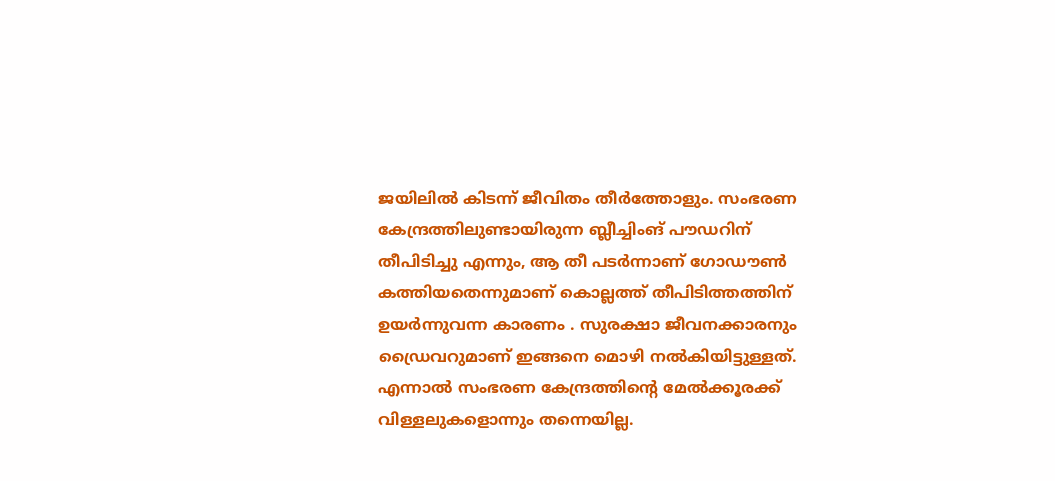ജയിലിൽ കിടന്ന് ജീവിതം തീർത്തോളും. സംഭരണ കേന്ദ്രത്തിലുണ്ടായിരുന്ന ബ്ലീച്ചിംങ് പൗഡറിന് തീപിടിച്ചു എന്നും, ആ തീ പടർന്നാണ് ഗോഡൗൺ കത്തിയതെന്നുമാണ് കൊല്ലത്ത് തീപിടിത്തത്തിന് ഉയർന്നുവന്ന കാരണം . സുരക്ഷാ ജീവനക്കാരനും ഡ്രൈവറുമാണ് ഇങ്ങനെ മൊഴി നൽകിയിട്ടുള്ളത്. എന്നാൽ സംഭരണ കേന്ദ്രത്തിന്റെ മേൽക്കൂരക്ക് വിള്ളലുകളൊന്നും തന്നെയില്ല.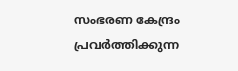സംഭരണ കേന്ദ്രം പ്രവർത്തിക്കുന്ന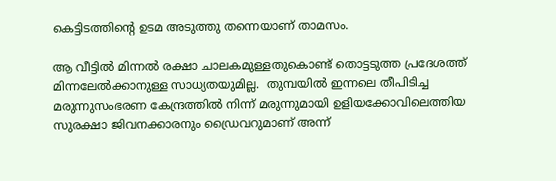കെട്ടിടത്തിന്റെ ഉടമ അടുത്തു തന്നെയാണ് താമസം.

ആ വീട്ടിൽ മിന്നൽ രക്ഷാ ചാലകമുള്ളതുകൊണ്ട് തൊട്ടടുത്ത പ്രദേശത്ത് മിന്നലേൽക്കാനുള്ള സാധ്യതയുമില്ല.  തുമ്പയിൽ ഇന്നലെ തീപിടിച്ച മരുന്നുസംഭരണ കേന്ദ്രത്തിൽ നിന്ന് മരുന്നുമായി ഉളിയക്കോവിലെത്തിയ സുരക്ഷാ ജിവനക്കാരനും ഡ്രൈവറുമാണ് അന്ന്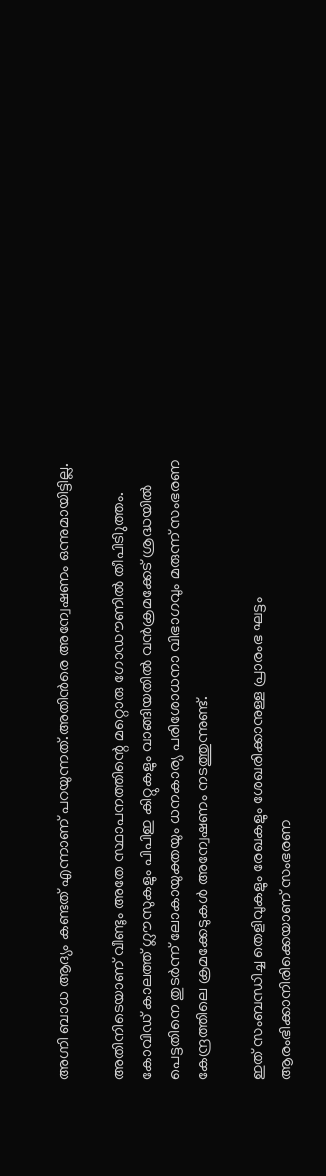അഗ്നി ബാധ ആദ്യം കണ്ടത് എന്നാണ് പറയുന്നത്.അതിൻരെ അന്വേഷണം ഒന്നുമായിട്ടില്ല.

അതിനിടെയാണ് വീണ്ടും അതേ സ്ഥാപനത്തിന്റെ മറ്റൊരു ഗോഡൗണിൽ തീപിടിുത്തം.   കോവിഡ് കാലത്ത് ഗ്ലൗസുകളും പിപിഇ കിറ്റുകളും വാങ്ങിയതിൽ വൻക്രമക്കേട് ശ്രദ്ധയിൽ പെട്ടതിനെ തുടർന്ന് ലോകായുക്തയും ധനകാര്യ പരിശോധനാ വിഭാഗവും മരുന്ന് സംഭരണ കേന്ദ്രത്തിലെ ക്രമക്കേടുകൾ അന്വേഷണം നടത്തുന്നുണ്ട്.

ഇത് സംബന്ധിച്ച തെളിവുകളും രേഖകളും ശേഖരിക്കാനുള്ള പ്രാരംഭ ഘട്ടം ആരംഭിക്കാനിരിക്കെയാണ് സംഭരണ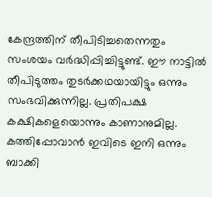കേന്ദ്രത്തിന് തീപിടിച്ചതെന്നതും സംശയം വർദ്ധിപ്പിച്ചിട്ടുണ്ട്. ഈ നാട്ടിൽ തീപിടുത്തം തുടർക്കഥയായിട്ടും ഒന്നും സംഭവിക്കുന്നില്ല. പ്രതിപക്ഷ കക്ഷികളെയൊന്നും കാണാനുമില്ല. കത്തിപ്പോവാൻ ഇവിടെ ഇനി ഒന്നും ബാക്കി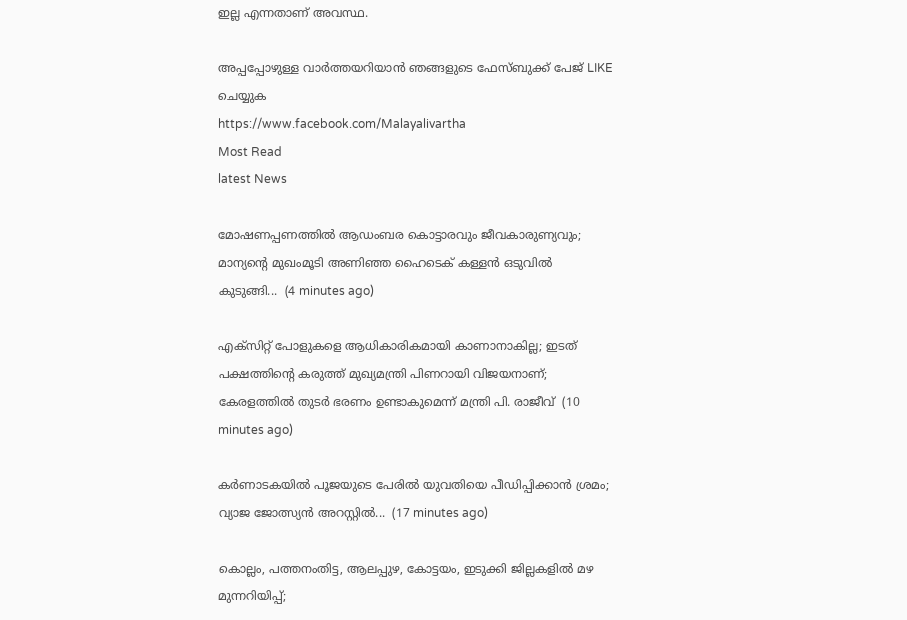ഇല്ല എന്നതാണ് അവസ്ഥ.

അപ്പപ്പോഴുള്ള വാര്‍ത്തയറിയാന്‍ ഞങ്ങളുടെ ഫേസ്‌ബുക്ക്‌ പേജ് LIKE ചെയ്യുക
https://www.facebook.com/Malayalivartha
Most Read
latest News

മോഷണപ്പണത്തിൽ ആഡംബര കൊട്ടാരവും ജീവകാരുണ്യവും; മാന്യന്റെ മുഖംമൂടി അണിഞ്ഞ ഹൈടെക് കള്ളൻ ഒടുവിൽ കുടുങ്ങി...  (4 minutes ago)

എക്സിറ്റ് പോളുകളെ ആധികാരികമായി കാണാനാകില്ല; ഇടത് പക്ഷത്തിൻ്റെ കരുത്ത് മുഖ്യമന്ത്രി പിണറായി വിജയനാണ്; കേരളത്തിൽ തുടർ ഭരണം ഉണ്ടാകുമെന്ന് മന്ത്രി പി. രാജീവ്  (10 minutes ago)

കർണാടകയിൽ പൂജയുടെ പേരിൽ യുവതിയെ പീഡിപ്പിക്കാൻ ശ്രമം; വ്യാജ ജോത്സ്യൻ അറസ്റ്റിൽ...  (17 minutes ago)

കൊല്ലം, പത്തനംതിട്ട, ആലപ്പുഴ, കോട്ടയം, ഇടുക്കി ജില്ലകളിൽ മഴ മുന്നറിയിപ്പ്;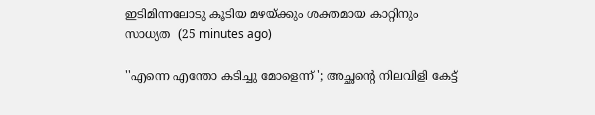ഇടിമിന്നലോടു കൂടിയ മഴയ്ക്കും ശക്തമായ കാറ്റിനും സാധ്യത  (25 minutes ago)

''എന്നെ എന്തോ കടിച്ചു മോളെന്ന് '; അച്ഛന്റെ നിലവിളി കേട്ട്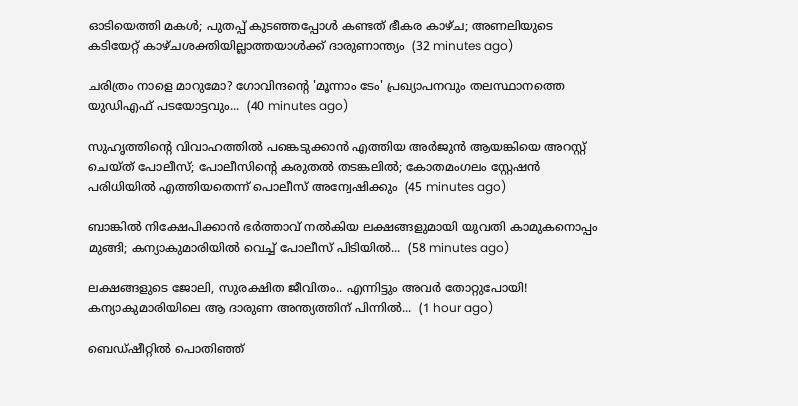ഓടിയെത്തി മകൾ; പുതപ്പ് കുടഞ്ഞപ്പോൾ കണ്ടത് ഭീകര കാഴ്ച; അണലിയുടെ കടിയേറ്റ് കാഴ്ചശക്തിയില്ലാത്തയാൾക്ക് ദാരുണാന്ത്യം  (32 minutes ago)

ചരിത്രം നാളെ മാറുമോ? ഗോവിന്ദന്റെ 'മൂന്നാം ടേം' പ്രഖ്യാപനവും തലസ്ഥാനത്തെ യുഡിഎഫ് പടയോട്ടവും...  (40 minutes ago)

സുഹൃത്തിൻ്റെ വിവാഹത്തിൽ പങ്കെടുക്കാൻ എത്തിയ അർജുൻ ആയങ്കിയെ അറസ്റ്റ് ചെയ്‌ത് പോലീസ്; പോലീസിന്റെ കരുതൽ തടങ്കലിൽ; കോതമംഗലം സ്റ്റേഷൻ പരിധിയിൽ എത്തിയതെന്ന് പൊലീസ് അന്വേഷിക്കും  (45 minutes ago)

ബാങ്കിൽ നിക്ഷേപിക്കാൻ ഭർത്താവ് നൽകിയ ലക്ഷങ്ങളുമായി യുവതി കാമുകനൊപ്പം മുങ്ങി; കന്യാകുമാരിയിൽ വെച്ച് പോലീസ് പിടിയിൽ...  (58 minutes ago)

ലക്ഷങ്ങളുടെ ജോലി, സുരക്ഷിത ജീവിതം.. എന്നിട്ടും അവർ തോറ്റുപോയി! കന്യാകുമാരിയിലെ ആ ദാരുണ അന്ത്യത്തിന് പിന്നിൽ...  (1 hour ago)

ബെഡ്ഷീറ്റിൽ പൊതിഞ്ഞ്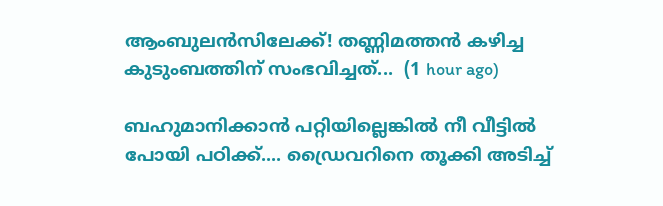ആംബുലൻസിലേക്ക്! തണ്ണിമത്തൻ കഴിച്ച കുടുംബത്തിന് സംഭവിച്ചത്...  (1 hour ago)

ബഹുമാനിക്കാൻ പറ്റിയില്ലെങ്കിൽ നീ വീട്ടിൽ പോയി പഠിക്ക്.... ഡ്രൈവറിനെ തൂക്കി അടിച്ച്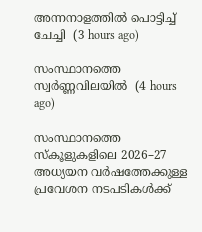അന്നനാളത്തിൽ പൊട്ടിച്ച് ചേച്ചി  (3 hours ago)

സംസ്ഥാനത്തെ സ്വർണ്ണവിലയിൽ  (4 hours ago)

സംസ്ഥാനത്തെ സ്‌കൂളുകളിലെ 2026–27 അധ്യയന വർഷത്തേക്കുള്ള പ്രവേശന നടപടികൾക്ക്‌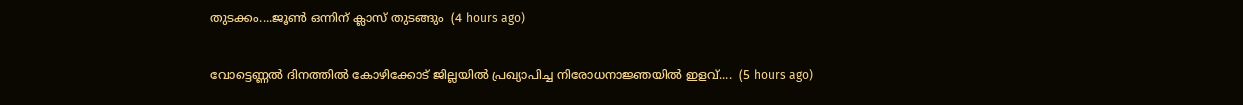തുടക്കം....ജൂൺ ഒന്നിന് ക്ലാസ്‌ തുടങ്ങും  (4 hours ago)

വോട്ടെണ്ണൽ ദിനത്തിൽ കോഴിക്കോട് ജില്ലയിൽ പ്രഖ്യാപിച്ച നിരോധനാജ്ഞയിൽ ഇളവ്....  (5 hours ago)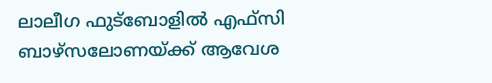ലാലീഗ ഫുട്ബോളിൽ എഫ്സി ബാഴ്സലോണയ്ക്ക് ആവേശ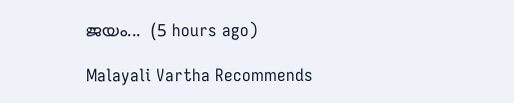ജയം...  (5 hours ago)

Malayali Vartha Recommends